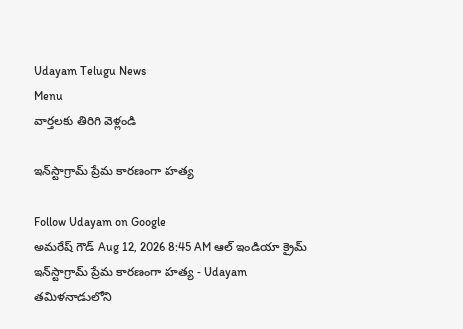Udayam Telugu News
Menu
వార్తలకు తిరిగి వెళ్లండి

ఇన్‌స్టాగ్రామ్ ప్రేమ కారణంగా హత్య

Follow Udayam on Google
అమరేష్ గౌడ్ Aug 12, 2026 8:45 AM ఆల్ ఇండియా క్రైమ్
ఇన్‌స్టాగ్రామ్ ప్రేమ కారణంగా హత్య - Udayam
తమిళనాడులోని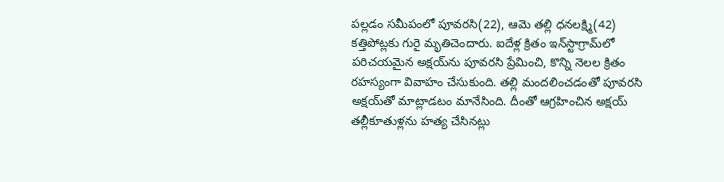పల్లడం సమీపంలో పూవరసి(22), ఆమె తల్లి ధనలక్ష్మి(42) కత్తిపోట్లకు గురై మృతిచెందారు. ఐదేళ్ల క్రితం ఇన్‌స్టాగ్రామ్‌లో పరిచయమైన అక్షయ్‌ను పూవరసి ప్రేమించి, కొన్ని నెలల క్రితం రహస్యంగా వివాహం చేసుకుంది. తల్లి మందలించడంతో పూవరసి అక్షయ్‌తో మాట్లాడటం మానేసింది. దీంతో ఆగ్రహించిన అక్షయ్‌ తల్లీకూతుళ్లను హత్య చేసినట్లు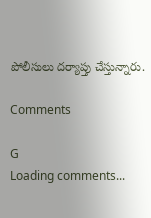పోలీసులు దర్యాప్తు చేస్తున్నారు.

Comments

G
Loading comments...